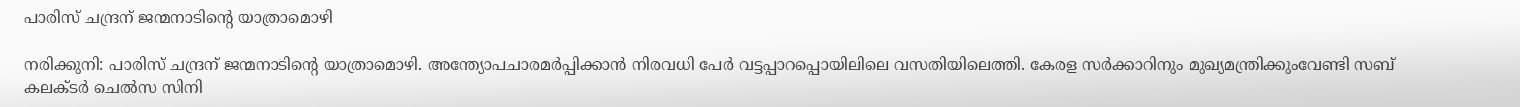പാരിസ് ചന്ദ്രന് ജന്മനാടിന്റെ യാത്രാമൊഴി

നരിക്കുനി: പാരിസ് ചന്ദ്രന് ജന്മനാടിന്റെ യാത്രാമൊഴി. അന്ത്യോപചാരമർപ്പിക്കാൻ നിരവധി പേർ വട്ടപ്പാറപ്പൊയിലിലെ വസതിയിലെത്തി. കേരള സർക്കാറിനും മുഖ്യമന്ത്രിക്കുംവേണ്ടി സബ് കലക്ടർ ചെൽസ സിനി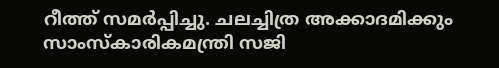റീത്ത് സമർപ്പിച്ചു. ചലച്ചിത്ര അക്കാദമിക്കും സാംസ്കാരികമന്ത്രി സജി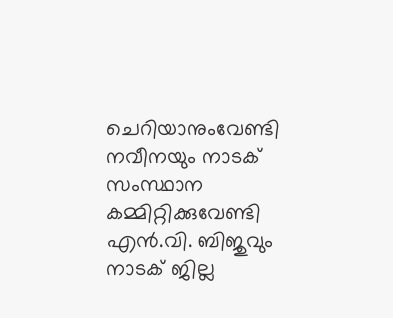ചെറിയാനുംവേണ്ടി നവീനയും നാടക് സംസ്ഥാന കമ്മിറ്റിക്കുവേണ്ടി എൻ.വി. ബിജുവും നാടക് ജില്ല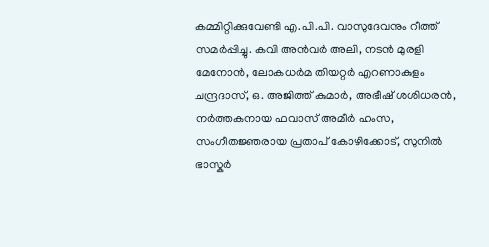കമ്മിറ്റിക്കുവേണ്ടി എ.പി.പി. വാസുദേവനും റീത്ത് സമർപ്പിച്ചു. കവി അൻവർ അലി, നടൻ മുരളി മേനോൻ, ലോകധർമ തിയറ്റർ എറണാകുളം ചന്ദ്രദാസ്, ഒ. അജിത്ത് കുമാർ, അഭീഷ് ശശിധരൻ, നർത്തകനായ ഫവാസ് അമീർ ഹംസ, സംഗീതജ്ഞരായ പ്രതാപ് കോഴിക്കോട്, സുനിൽ ഭാസ്കർ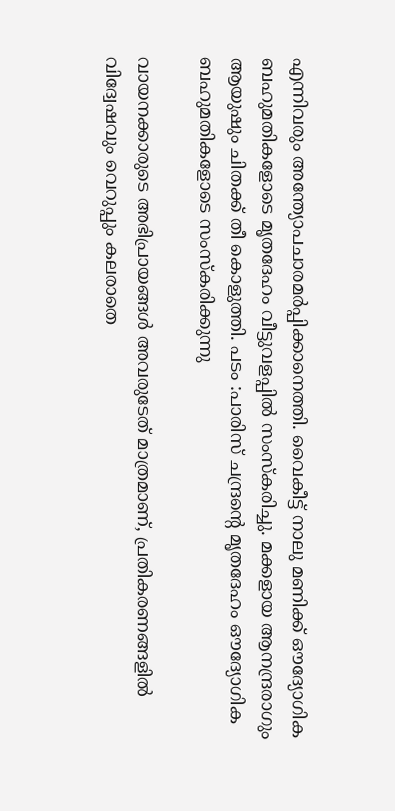എന്നിവരും അന്ത്യോപചാരമർപ്പിക്കാനെത്തി. വൈകീട്ട് നാലു മണിക്ക് ഔദ്യോഗിക ബഹുമതികളോടെ മൃതദേഹം വീട്ടുവളപ്പിൽ സംസ്കരിച്ചു. മക്കളായ ആനന്ദ്രരാഗും ആയുഷും ചിതക്ക് തീ കൊളുത്തി. പടം :പാരിസ് ചന്ദ്രന്റെ മൃതദേഹം ഔദ്യോഗിക ബഹുമതികളോടെ സംസ്കരിക്കുന്നു

വായനക്കാരുടെ അഭിപ്രായങ്ങള്‍ അവരുടേത് മാത്രമാണ്, പ്രതികരണങ്ങളിൽ വിദ്വേഷവും വെറുപ്പും കലരാതെ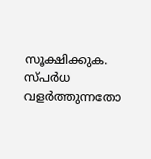സൂക്ഷിക്കുക. സ്പർധ വളർത്തുന്നതോ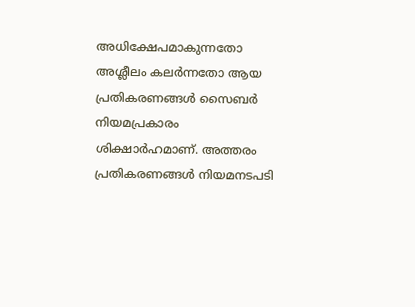അധിക്ഷേപമാകുന്നതോ അശ്ലീലം കലർന്നതോ ആയ പ്രതികരണങ്ങൾ സൈബർ നിയമപ്രകാരം ശിക്ഷാർഹമാണ്. അത്തരം പ്രതികരണങ്ങൾ നിയമനടപടി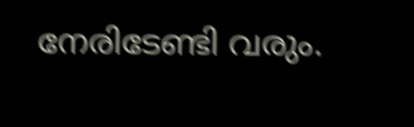നേരിടേണ്ടി വരും.